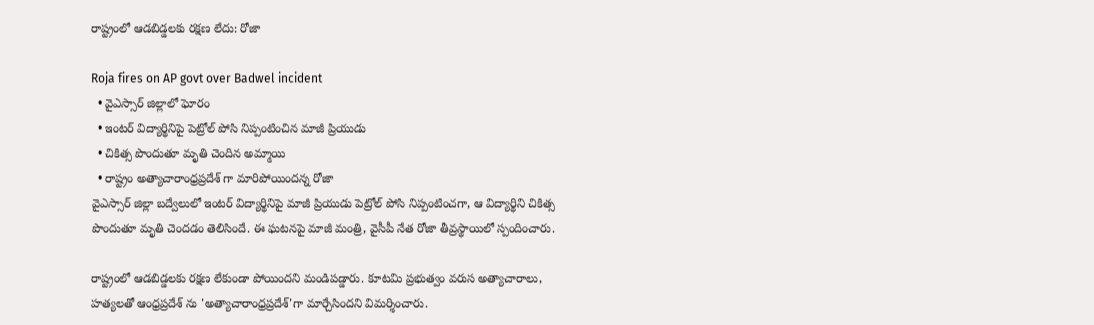రాష్ట్రంలో ఆడబిడ్డలకు రక్షణ లేదు: రోజా

Roja fires on AP govt over Badwel incident
  • వైఎస్సార్ జిల్లాలో ఘోరం
  • ఇంటర్ విద్యార్థినిపై పెట్రోల్ పోసి నిప్పంటించిన మాజీ ప్రియుడు
  • చికిత్స పొందుతూ మృతి చెందిన అమ్మాయి
  • రాష్ట్రం అత్యాచారాంధ్రప్రదేశ్ గా మారిపోయిందన్న రోజా
వైఎస్సార్ జిల్లా బద్వేలులో ఇంటర్ విద్యార్థినిపై మాజీ ప్రియుడు పెట్రోల్ పోసి నిప్పంటించగా, ఆ విద్యార్థిని చికిత్స పొందుతూ మృతి చెందడం తెలిసిందే. ఈ ఘటనపై మాజీ మంత్రి, వైసీపీ నేత రోజా తీవ్రస్థాయిలో స్పందించారు.

రాష్ట్రంలో ఆడబిడ్డలకు రక్షణ లేకుండా పోయిందని మండిపడ్డారు. కూటమి ప్రభుత్వం వరుస అత్యాచారాలు, హత్యలతో ఆంధ్రప్రదేశ్ ను 'అత్యాచారాంధ్రప్రదేశ్'గా మార్చేసిందని విమర్శించారు.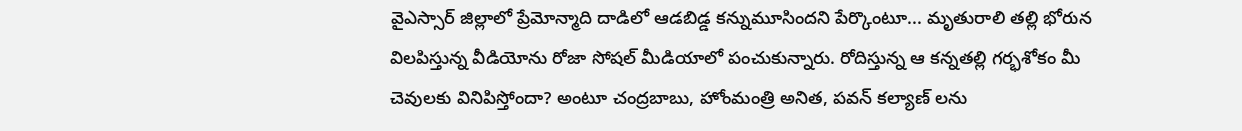వైఎస్సార్ జిల్లాలో ప్రేమోన్మాది దాడిలో ఆడబిడ్డ కన్నుమూసిందని పేర్కొంటూ... మృతురాలి తల్లి భోరున విలపిస్తున్న వీడియోను రోజా సోషల్ మీడియాలో పంచుకున్నారు. రోదిస్తున్న ఆ కన్నతల్లి గర్భశోకం మీ చెవులకు వినిపిస్తోందా? అంటూ చంద్రబాబు, హోంమంత్రి అనిత, పవన్ కల్యాణ్ లను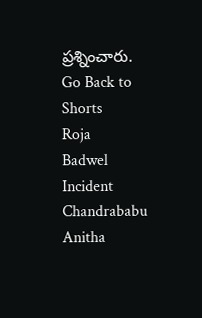ప్రశ్నించారు.
Go Back to Shorts
Roja
Badwel Incident
Chandrababu
Anitha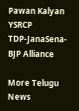Pawan Kalyan
YSRCP
TDP-JanaSena-BJP Alliance

More Telugu News